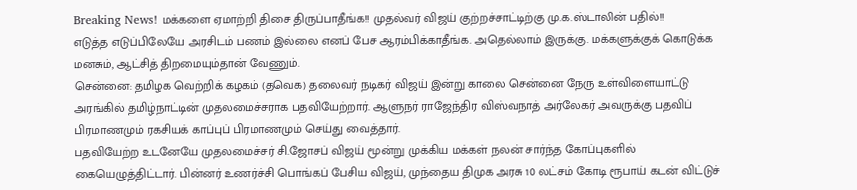Breaking News! மக்களை ஏமாற்றி திசை திருப்பாதீங்க!! முதல்வர் விஜய் குற்றச்சாட்டிற்கு மு.க.ஸ்டாலின் பதில்!!
எடுத்த எடுப்பிலேயே அரசிடம் பணம் இல்லை எனப் பேச ஆரம்பிக்காதீங்க. அதெல்லாம் இருக்கு. மக்களுக்குக் கொடுக்க மனசும், ஆட்சித் திறமையும்தான் வேணும்.
சென்னை: தமிழக வெற்றிக் கழகம் (தவெக) தலைவர் நடிகர் விஜய் இன்று காலை சென்னை நேரு உள்விளையாட்டு அரங்கில் தமிழ்நாட்டின் முதலமைச்சராக பதவியேற்றார். ஆளுநர் ராஜேந்திர விஸ்வநாத் அர்லேகர் அவருக்கு பதவிப் பிரமாணமும் ரகசியக் காப்புப் பிரமாணமும் செய்து வைத்தார்.
பதவியேற்ற உடனேயே முதலமைச்சர் சி.ஜோசப் விஜய் மூன்று முக்கிய மக்கள் நலன் சார்ந்த கோப்புகளில் கையெழுத்திட்டார். பின்னர் உணர்ச்சி பொங்கப் பேசிய விஜய், முந்தைய திமுக அரசு 10 லட்சம் கோடி ரூபாய் கடன் விட்டுச்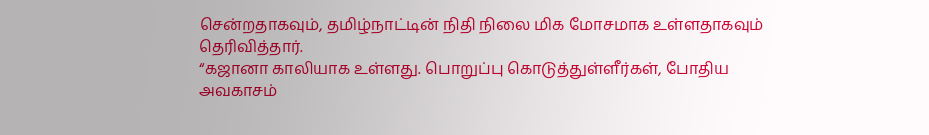சென்றதாகவும், தமிழ்நாட்டின் நிதி நிலை மிக மோசமாக உள்ளதாகவும் தெரிவித்தார்.
“கஜானா காலியாக உள்ளது. பொறுப்பு கொடுத்துள்ளீர்கள், போதிய அவகாசம்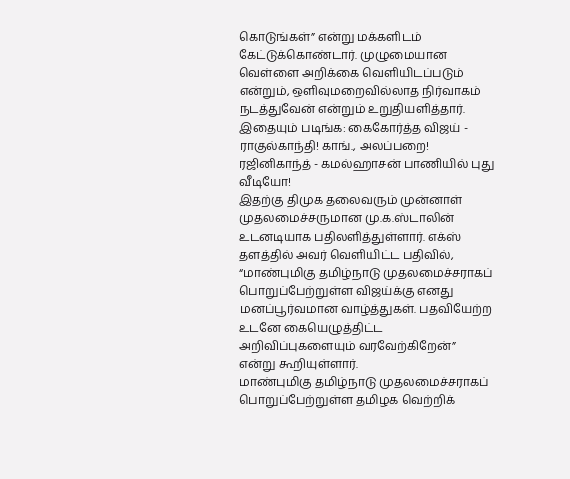கொடுங்கள்” என்று மக்களிடம் கேட்டுக்கொண்டார். முழுமையான வெள்ளை அறிக்கை வெளியிடப்படும் என்றும், ஒளிவுமறைவில்லாத நிர்வாகம் நடத்துவேன் என்றும் உறுதியளித்தார்.
இதையும் படிங்க: கைகோர்த்த விஜய் - ராகுல்காந்தி! காங்., அலப்பறை! ரஜினிகாந்த் - கமல்ஹாசன் பாணியில் புது வீடியோ!
இதற்கு திமுக தலைவரும் முன்னாள் முதலமைச்சருமான மு.க.ஸ்டாலின் உடனடியாக பதிலளித்துள்ளார். எக்ஸ் தளத்தில் அவர் வெளியிட்ட பதிவில், “மாண்புமிகு தமிழ்நாடு முதலமைச்சராகப் பொறுப்பேற்றுள்ள விஜய்க்கு எனது மனப்பூர்வமான வாழ்த்துகள். பதவியேற்ற உடனே கையெழுத்திட்ட அறிவிப்புகளையும் வரவேற்கிறேன்” என்று கூறியுள்ளார்.
மாண்புமிகு தமிழ்நாடு முதலமைச்சராகப் பொறுப்பேற்றுள்ள தமிழக வெற்றிக்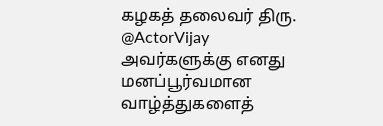கழகத் தலைவர் திரு. @ActorVijay அவர்களுக்கு எனது மனப்பூர்வமான வாழ்த்துகளைத்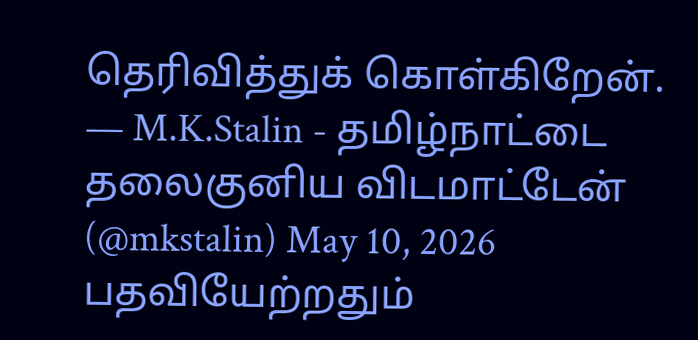தெரிவித்துக் கொள்கிறேன்.
— M.K.Stalin - தமிழ்நாட்டை தலைகுனிய விடமாட்டேன் (@mkstalin) May 10, 2026
பதவியேற்றதும்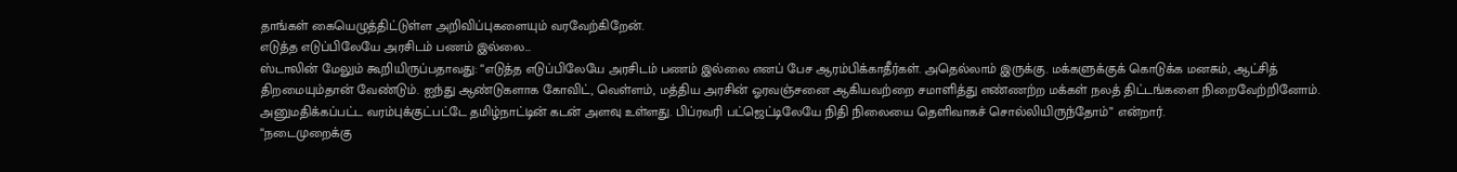தாங்கள் கையெழுத்திட்டுள்ள அறிவிப்புகளையும் வரவேற்கிறேன்.
எடுத்த எடுப்பிலேயே அரசிடம் பணம் இல்லை…
ஸ்டாலின் மேலும் கூறியிருப்பதாவது: “எடுத்த எடுப்பிலேயே அரசிடம் பணம் இல்லை எனப் பேச ஆரம்பிக்காதீர்கள். அதெல்லாம் இருக்கு. மக்களுக்குக் கொடுக்க மனசும், ஆட்சித் திறமையும்தான் வேண்டும். ஐந்து ஆண்டுகளாக கோவிட், வெள்ளம், மத்திய அரசின் ஓரவஞ்சனை ஆகியவற்றை சமாளித்து எண்ணற்ற மக்கள் நலத் திட்டங்களை நிறைவேற்றினோம். அனுமதிக்கப்பட்ட வரம்புக்குட்பட்டே தமிழ்நாட்டின் கடன் அளவு உள்ளது. பிப்ரவரி பட்ஜெட்டிலேயே நிதி நிலையை தெளிவாகச் சொல்லியிருந்தோம்” என்றார்.
“நடைமுறைக்கு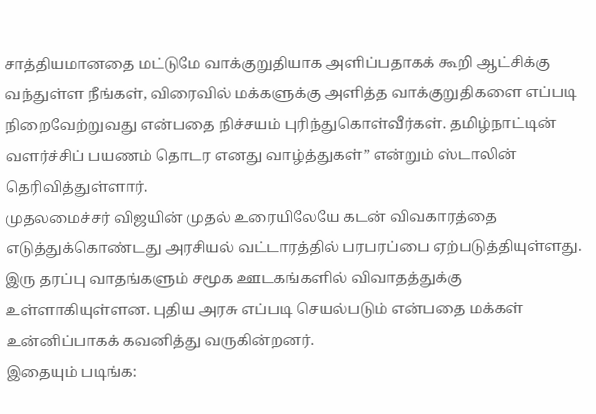சாத்தியமானதை மட்டுமே வாக்குறுதியாக அளிப்பதாகக் கூறி ஆட்சிக்கு வந்துள்ள நீங்கள், விரைவில் மக்களுக்கு அளித்த வாக்குறுதிகளை எப்படி நிறைவேற்றுவது என்பதை நிச்சயம் புரிந்துகொள்வீர்கள். தமிழ்நாட்டின் வளர்ச்சிப் பயணம் தொடர எனது வாழ்த்துகள்” என்றும் ஸ்டாலின் தெரிவித்துள்ளார்.
முதலமைச்சர் விஜயின் முதல் உரையிலேயே கடன் விவகாரத்தை எடுத்துக்கொண்டது அரசியல் வட்டாரத்தில் பரபரப்பை ஏற்படுத்தியுள்ளது. இரு தரப்பு வாதங்களும் சமூக ஊடகங்களில் விவாதத்துக்கு உள்ளாகியுள்ளன. புதிய அரசு எப்படி செயல்படும் என்பதை மக்கள் உன்னிப்பாகக் கவனித்து வருகின்றனர்.
இதையும் படிங்க: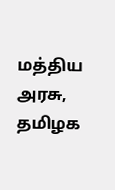மத்திய அரசு, தமிழக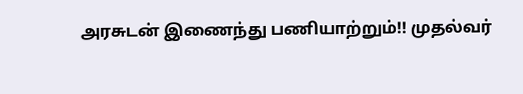அரசுடன் இணைந்து பணியாற்றும்!! முதல்வர்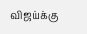விஜய்க்கு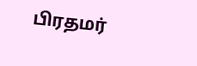பிரதமர்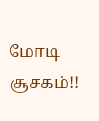மோடி சூசகம்!!